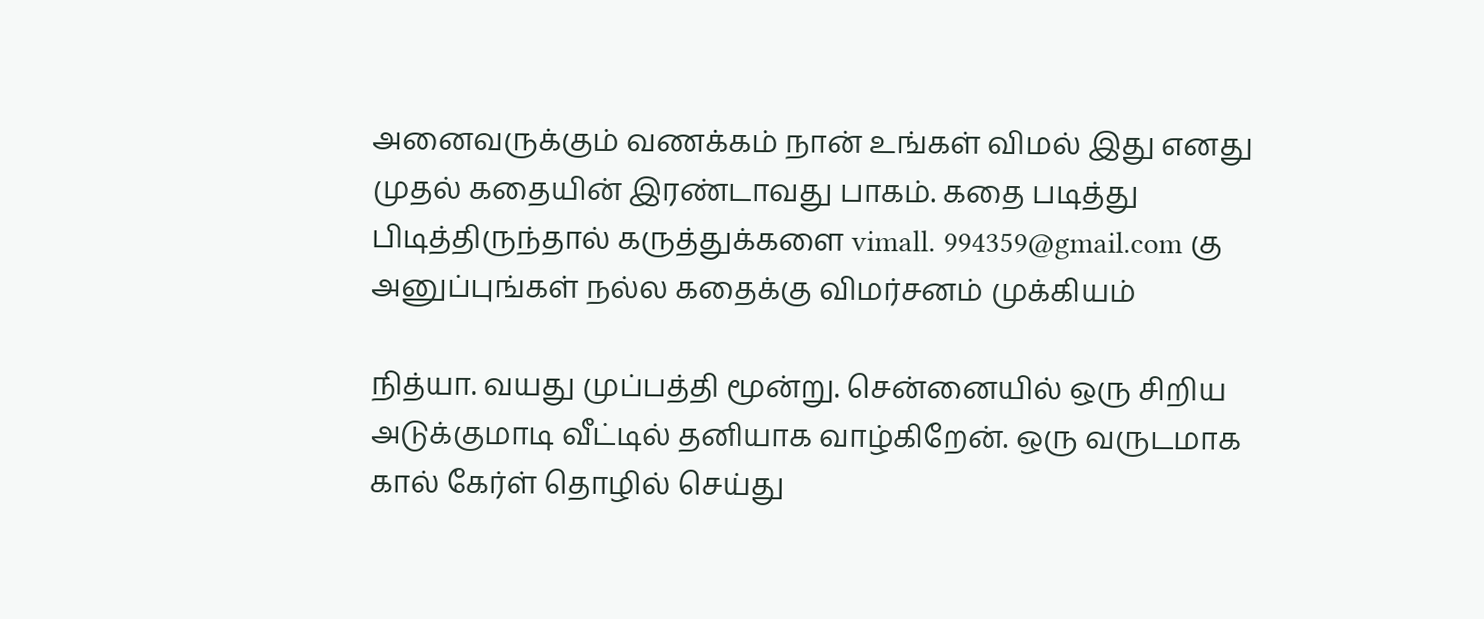அனைவருக்கும் வணக்கம் நான் உங்கள் விமல் இது எனது முதல் கதையின் இரண்டாவது பாகம். கதை படித்து பிடித்திருந்தால் கருத்துக்களை vimall. 994359@gmail.com கு அனுப்புங்கள் நல்ல கதைக்கு விமர்சனம் முக்கியம்

நித்யா. வயது முப்பத்தி மூன்று. சென்னையில் ஒரு சிறிய அடுக்குமாடி வீட்டில் தனியாக வாழ்கிறேன். ஒரு வருடமாக கால் கேர்ள் தொழில் செய்து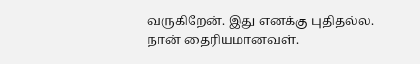வருகிறேன். இது எனக்கு புதிதல்ல. நான் தைரியமானவள்.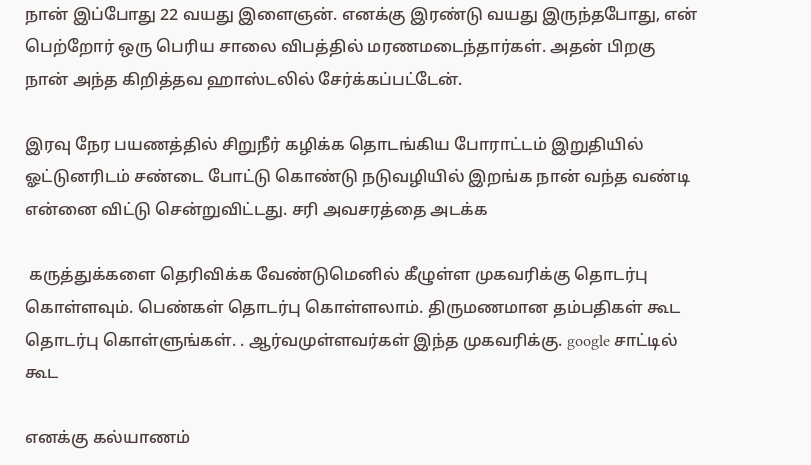நான் இப்போது 22 வயது இளைஞன். எனக்கு இரண்டு வயது இருந்தபோது, என் பெற்றோர் ஒரு பெரிய சாலை விபத்தில் மரணமடைந்தார்கள். அதன் பிறகு நான் அந்த கிறித்தவ ஹாஸ்டலில் சேர்க்கப்பட்டேன்.

இரவு நேர பயணத்தில் சிறுநீர் கழிக்க தொடங்கிய போராட்டம் இறுதியில் ஓட்டுனரிடம் சண்டை போட்டு கொண்டு நடுவழியில் இறங்க நான் வந்த வண்டி என்னை விட்டு சென்றுவிட்டது. சரி அவசரத்தை அடக்க

 கருத்துக்களை தெரிவிக்க வேண்டுமெனில் கீழுள்ள முகவரிக்கு தொடர்பு கொள்ளவும். பெண்கள் தொடர்பு கொள்ளலாம். திருமணமான தம்பதிகள் கூட தொடர்பு கொள்ளுங்கள். . ஆர்வமுள்ளவர்கள் இந்த முகவரிக்கு. google சாட்டில் கூட

எனக்கு கல்யாணம்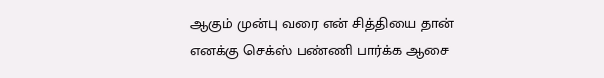ஆகும் முன்பு வரை என் சித்தியை தான் எனக்கு செக்ஸ் பண்ணி பார்க்க ஆசை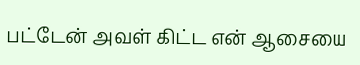பட்டேன் அவள் கிட்ட என் ஆசையை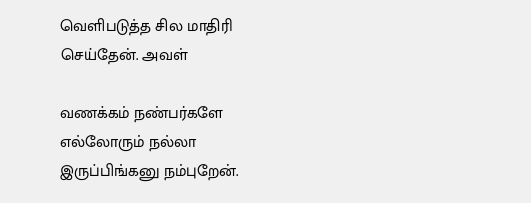வெளிபடுத்த சில மாதிரி செய்தேன். அவள்

வணக்கம் நண்பர்களே எல்லோரும் நல்லா இருப்பிங்கனு நம்புறேன்.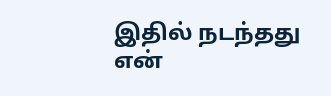இதில் நடந்தது என்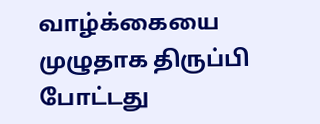வாழ்க்கையை முழுதாக திருப்பி போட்டது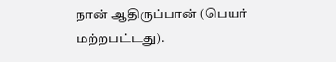நான் ஆதிருப்பான் (பெயர் மற்றபட்டது).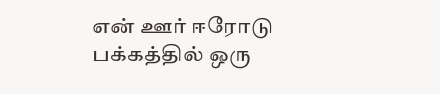என் ஊர் ஈரோடு பக்கத்தில் ஒரு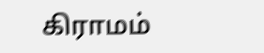கிராமம்